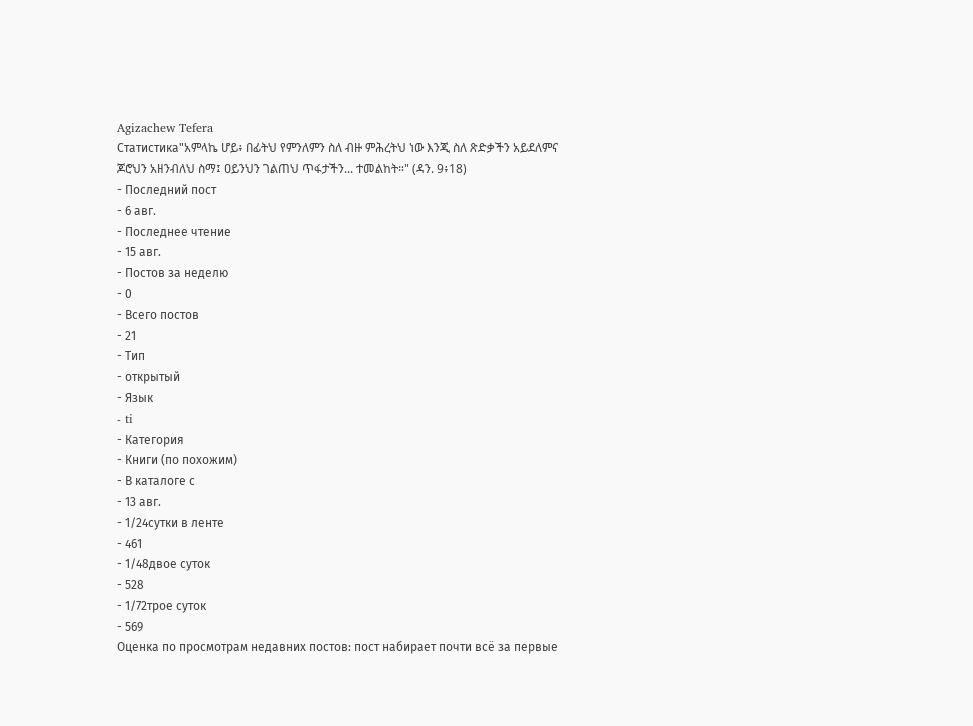Agizachew Tefera
Статистика"አምላኬ ሆይ፥ በፊትህ የምንለምን ስለ ብዙ ምሕረትህ ነው እንጂ ስለ ጽድቃችን አይደለምና ጆሮህን አዘንብለህ ስማ፤ ዐይንህን ገልጠህ ጥፋታችን... ተመልከት።" (ዳን. 9፥18)
- Последний пост
- 6 авг.
- Последнее чтение
- 15 авг.
- Постов за неделю
- 0
- Всего постов
- 21
- Тип
- открытый
- Язык
- ti
- Категория
- Книги (по похожим)
- В каталоге с
- 13 авг.
- 1/24сутки в ленте
- 461
- 1/48двое суток
- 528
- 1/72трое суток
- 569
Оценка по просмотрам недавних постов: пост набирает почти всё за первые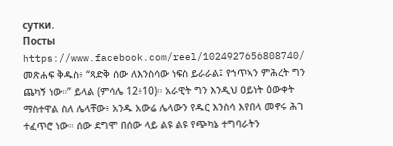сутки.
Посты
https://www.facebook.com/reel/1024927656808740/ መጽሐፍ ቅዱስ፥ “ጻድቅ ሰው ለእንስሳው ነፍስ ይራራል፤ የኀጥኣን ምሕረት ግን ጨካኝ ነው።” ይላል (ምሳሌ 12፥10)። አራዊት ግን እንዲህ ዐይነት ዕውቀት ማስተዋል ስለ ሌላቸው፥ አንዱ አውሬ ሌላውን የዱር እንስሳ እየበላ መኖሩ ሕገ ተፈጥሮ ነው። ሰው ደግሞ በሰው ላይ ልዩ ልዩ የጭካኔ ተግባራትን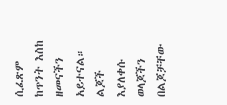ሲፈጽም ከጥንት እስከ ዘመናችን አይተናል። ልጆች እያለቀሱ ወላጆችን በልጆቻቸው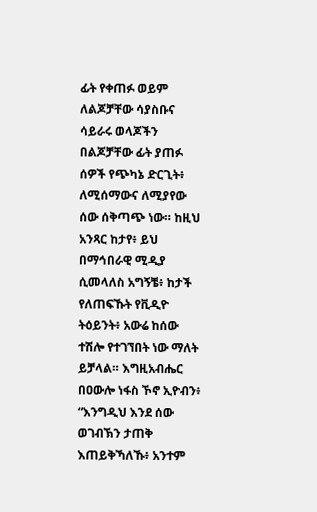ፊት የቀጠፉ ወይም ለልጆቻቸው ሳያስቡና ሳይራሩ ወላጆችን በልጆቻቸው ፊት ያጠፉ ሰዎች የጭካኔ ድርጊት፥ ለሚሰማውና ለሚያየው ሰው ሰቅጣጭ ነው። ከዚህ አንጻር ከታየ፥ ይህ በማኅበራዊ ሚዲያ ሲመላለስ አግኝቼ፥ ከታች የለጠፍኹት የቪዲዮ ትዕይንት፥ አውሬ ከሰው ተሽሎ የተገኘበት ነው ማለት ይቻላል። እግዚአብሔር በዐውሎ ነፋስ ኾኖ ኢዮብን፥ “እንግዲህ እንደ ሰው ወገብኽን ታጠቅ እጠይቅኻለኹ፥ አንተም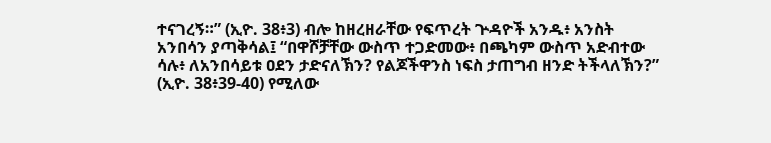ተናገረኝ።” (ኢዮ. 38፥3) ብሎ ከዘረዘራቸው የፍጥረት ጕዳዮች አንዱ፥ አንስት አንበሳን ያጣቅሳል፤ “በዋሾቻቸው ውስጥ ተጋድመው፥ በጫካም ውስጥ አድብተው ሳሉ፥ ለአንበሳይቱ ዐደን ታድናለኽን? የልጆችዋንስ ነፍስ ታጠግብ ዘንድ ትችላለኽን?” (ኢዮ. 38፥39-40) የሚለው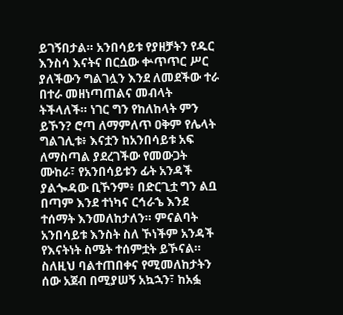ይገኝበታል። አንበሳይቱ የያዘቻትን የዱር እንስሳ እናትና በርሷው ቍጥጥር ሥር ያለችውን ግልገሏን እንደ ለመደችው ተራ በተራ መዘነጣጠልና መብላት ትችላለች። ነገር ግን የከለከላት ምን ይኾን? ሮጣ ለማምለጥ ዐቅም የሌላት ግልገሊቱ፥ እናቷን ከአንበሳይቱ አፍ ለማስጣል ያደረገችው የመውጋት ሙከራ፣ የአንበሳይቱን ፊት አንዳች ያልጐዳው ቢኾንም፥ በድርጊቷ ግን ልቧ በጣም እንደ ተነካና ርኅራኄ እንደ ተሰማት እንመለከታለን። ምናልባት አንበሳይቱ እንስት ስለ ኾነችም አንዳች የእናትነት ስሜት ተሰምቷት ይኾናል። ስለዚህ ባልተጠበቀና የሚመለከታትን ሰው አጀብ በሚያሠኝ አኳኋን፣ ከአፏ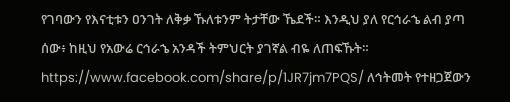የገባውን የእናቲቱን ዐንገት ለቅቃ ኹለቱንም ትታቸው ኼደች። እንዲህ ያለ የርኅራኄ ልብ ያጣ ሰው፥ ከዚህ የአውሬ ርኅራኄ አንዳች ትምህርት ያገኛል ብዬ ለጠፍኹት።
https://www.facebook.com/share/p/1JR7jm7PQS/ ለኅትመት የተዘጋጀውን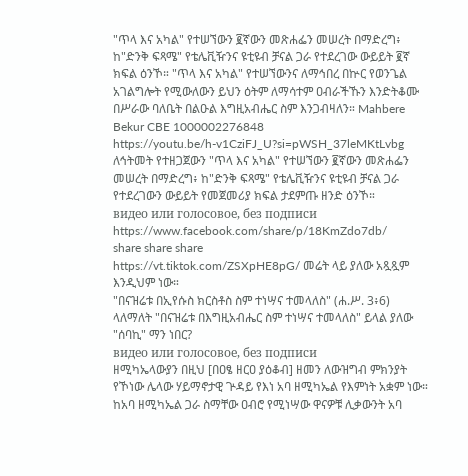"ጥላ እና አካል" የተሠኘውን ፪ኛውን መጽሐፌን መሠረት በማድረግ፥ ከ"ድንቅ ፍጻሜ" የቴሌቪዥንና ዩቲዩብ ቻናል ጋራ የተደረገው ውይይት ፪ኛ ክፍል ዕንኾ። "ጥላ እና አካል" የተሠኘውንና ለማኅበረ በኵር የወንጌል አገልግሎት የሚውለውን ይህን ዕትም ለማሳተም ዐብራችኹን እንድትቆሙ በሥራው ባለቤት በልዑል እግዚአብሔር ስም እንጋብዛለን። Mahbere Bekur CBE 1000002276848
https://youtu.be/h-v1CziFJ_U?si=pWSH_37leMKtLvbg ለኅትመት የተዘጋጀውን "ጥላ እና አካል" የተሠኘውን ፪ኛውን መጽሐፌን መሠረት በማድረግ፥ ከ"ድንቅ ፍጻሜ" የቴሌቪዥንና ዩቲዩብ ቻናል ጋራ የተደረገውን ውይይት የመጀመሪያ ክፍል ታደምጡ ዘንድ ዕንኾ።
видео или голосовое, без подписи
https://www.facebook.com/share/p/18KmZdo7db/
share share share
https://vt.tiktok.com/ZSXpHE8pG/ መሬት ላይ ያለው አጿጿም እንዲህም ነው።
"በናዝሬቱ በኢየሱስ ክርስቶስ ስም ተነሣና ተመላለስ" (ሐ.ሥ. 3፥6) ላለማለት "በናዝሬቱ በእግዚአብሔር ስም ተነሣና ተመላለስ" ይላል ያለው "ሰባኪ" ማን ነበር?
видео или голосовое, без подписи
ዘሚካኤላውያን በዚህ [በዐፄ ዘርዐ ያዕቆብ] ዘመን ለውዝግብ ምክንያት የኾነው ሌላው ሃይማኖታዊ ጕዳይ የእነ አባ ዘሚካኤል የእምነት አቋም ነው። ከአባ ዘሚካኤል ጋራ ስማቸው ዐብሮ የሚነሣው ዋናዎቹ ሊቃውንት አባ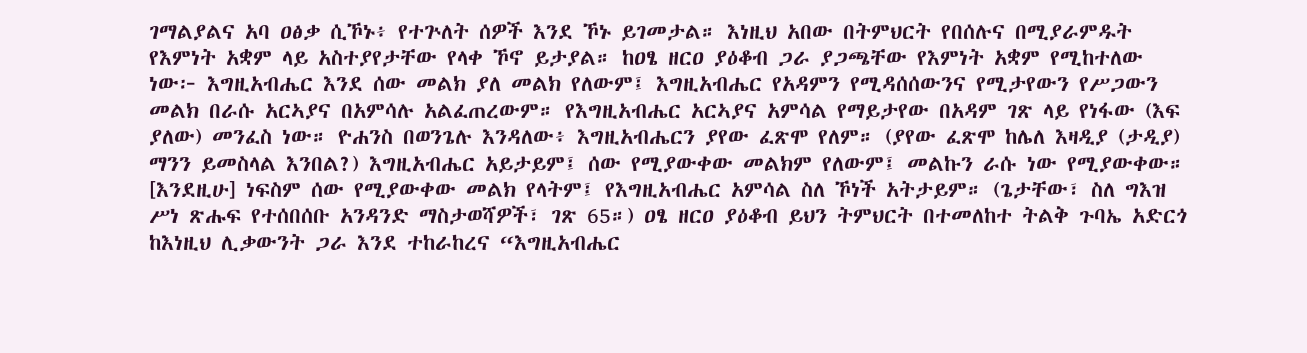ገማልያልና አባ ዐፅቃ ሲኾኑ፥ የተጕለት ሰዎች እንደ ኾኑ ይገመታል። እነዚህ አበው በትምህርት የበሰሉና በሚያራምዱት የእምነት አቋም ላይ አስተያየታቸው የላቀ ኾኖ ይታያል። ከዐፄ ዘርዐ ያዕቆብ ጋራ ያጋጫቸው የእምነት አቋም የሚከተለው ነው፦ እግዚአብሔር እንደ ሰው መልክ ያለ መልክ የለውም፤ እግዚአብሔር የአዳምን የሚዳሰሰውንና የሚታየውን የሥጋውን መልክ በራሱ አርኣያና በአምሳሉ አልፈጠረውም። የእግዚአብሔር አርኣያና አምሳል የማይታየው በአዳም ገጽ ላይ የነፋው (እፍ ያለው) መንፈስ ነው። ዮሐንስ በወንጌሉ እንዳለው፥ እግዚአብሔርን ያየው ፈጽሞ የለም። (ያየው ፈጽሞ ከሌለ እዛዲያ (ታዲያ) ማንን ይመስላል እንበል?) እግዚአብሔር አይታይም፤ ሰው የሚያውቀው መልክም የለውም፤ መልኩን ራሱ ነው የሚያውቀው። [እንደዚሁ] ነፍስም ሰው የሚያውቀው መልክ የላትም፤ የእግዚአብሔር አምሳል ስለ ኾነች አትታይም። (ጌታቸው፣ ስለ ግእዝ ሥነ ጽሑፍ የተሰበሰቡ አንዳንድ ማስታወሻዎች፣ ገጽ 65።) ዐፄ ዘርዐ ያዕቆብ ይህን ትምህርት በተመለከተ ትልቅ ጉባኤ አድርጎ ከእነዚህ ሊቃውንት ጋራ እንደ ተከራከረና “እግዚአብሔር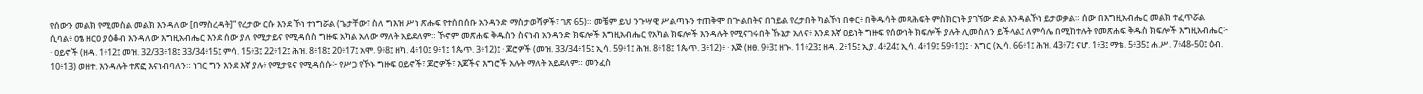የሰውን መልክ የሚመስል መልክ እንዳለው [በማስረዳት]” የረታው ርሱ እንደ ኾነ ተነግሯል (ጌታቸው፣ ስለ ግእዝ ሥነ ጽሑፍ የተሰበሰቡ አንዳንድ ማስታወሻዎች፣ ገጽ 65)። መቼም ይህ ንጉሣዊ ሥልጣኑን ተጠቅሞ በጕልበትና በኀይል የረታበት ካልኾነ በቀር፥ በቅዱሳት መጻሕፍት ምስክርነት ያገኘው ድል እንዳልኾነ ይታወቃል። ሰው በእግዚአብሔር መልክ ተፈጥሯል ሲባል፥ ዐፄ ዘርዐ ያዕቆብ እንዳለው እግዚአብሔር እንደ ሰው ያለ የሚታይና የሚዳሰስ ግዙፍ አካል አለው ማለት አይደለም። ኾኖም መጽሐፍ ቅዱስን ስናነብ አንዳንድ ክፍሎች እግዚአብሔር የአካል ክፍሎች እንዳሉት የሚናገሩበት ኹኔታ አለና፥ እንደ እኛ ዐይነት ግዙፍ የሰውነት ክፍሎች ያሉት ሊመስለን ይችላል፤ ለምሳሌ በሚከተሉት የመጽሐፍ ቅዱስ ክፍሎች እግዚአብሔር፦ · ዐይኖች (ዘዳ. 1፥12፤ መዝ. 32/33፥18፤ 33/34፥15፤ ምሳ. 15፥3፤ 22፥12፤ ሕዝ. 8፥18፤ 20፥17፤ አሞ. 9፥8፤ ዘካ. 4፥10፤ 9፥1፤ 1ጴጥ. 3፥12)፤ · ጆሮዎች (መዝ. 33/34፥15፤ ኢሳ. 59፥1፤ ሕዝ. 8፥18፤ 1ጴጥ. 3፥12)፥ · እጅ (ዘፀ. 9፥3፤ ዘኍ. 11፥23፤ ዘዳ. 2፥15፤ ኢያ. 4፥24፤ ኢሳ. 4፥19፤ 59፥1፤)፤ · እግር (ኢሳ. 66፥1፤ ሕዝ. 43፥7፤ ናሆ. 1፥3፤ ማቴ. 5፥35፤ ሐ.ሥ. 7፥48-50፤ ዕብ. 10፥13) ወዘተ. እንዳሉት ተጽፎ እናነብባለን። ነገር ግን እንደ እኛ ያሉ፥ የሚታዩና የሚዳሰሱ፦ የሥጋ የኾኑ ግዙፍ ዐይኖች፣ ጆሮዎች፣ እጆችና እግሮች አሉት ማለት አይደለም። መንፈስ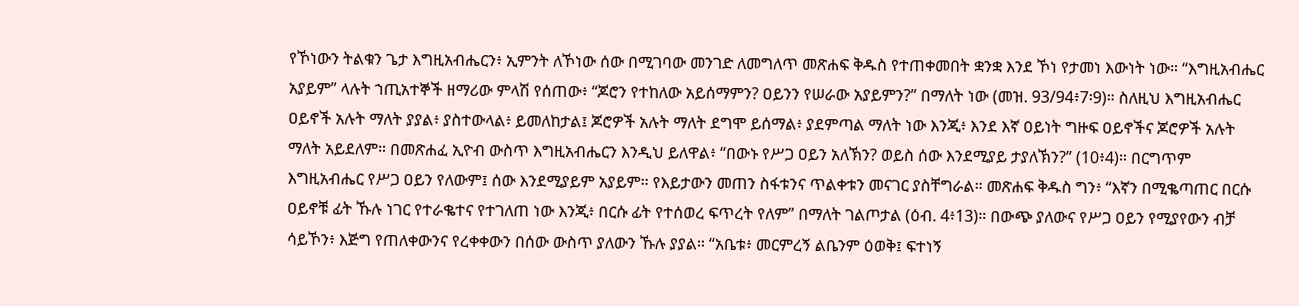የኾነውን ትልቁን ጌታ እግዚአብሔርን፥ ኢምንት ለኾነው ሰው በሚገባው መንገድ ለመግለጥ መጽሐፍ ቅዱስ የተጠቀመበት ቋንቋ እንደ ኾነ የታመነ እውነት ነው። “እግዚአብሔር አያይም” ላሉት ኀጢአተኞች ዘማሪው ምላሽ የሰጠው፥ “ጆሮን የተከለው አይሰማምን? ዐይንን የሠራው አያይምን?” በማለት ነው (መዝ. 93/94፥7፡9)። ስለዚህ እግዚአብሔር ዐይኖች አሉት ማለት ያያል፥ ያስተውላል፥ ይመለከታል፤ ጆሮዎች አሉት ማለት ደግሞ ይሰማል፥ ያደምጣል ማለት ነው እንጂ፥ እንደ እኛ ዐይነት ግዙፍ ዐይኖችና ጆሮዎች አሉት ማለት አይደለም። በመጽሐፈ ኢዮብ ውስጥ እግዚአብሔርን እንዲህ ይለዋል፥ “በውኑ የሥጋ ዐይን አለኽን? ወይስ ሰው እንደሚያይ ታያለኽን?” (10፥4)። በርግጥም እግዚአብሔር የሥጋ ዐይን የለውም፤ ሰው እንደሚያይም አያይም። የእይታውን መጠን ስፋቱንና ጥልቀቱን መናገር ያስቸግራል። መጽሐፍ ቅዱስ ግን፥ “እኛን በሚቈጣጠር በርሱ ዐይኖቹ ፊት ኹሉ ነገር የተራቈተና የተገለጠ ነው እንጂ፥ በርሱ ፊት የተሰወረ ፍጥረት የለም” በማለት ገልጦታል (ዕብ. 4፥13)። በውጭ ያለውና የሥጋ ዐይን የሚያየውን ብቻ ሳይኾን፥ እጅግ የጠለቀውንና የረቀቀውን በሰው ውስጥ ያለውን ኹሉ ያያል። “አቤቱ፥ መርምረኝ ልቤንም ዕወቅ፤ ፍተነኝ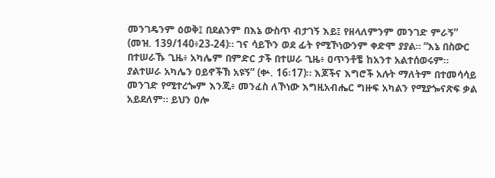መንገዴንም ዕወቅ፤ በደልንም በእኔ ውስጥ ብታገኝ እይ፤ የዘላለምንም መንገድ ምራኝ” (መዝ. 139/140፥23-24)። ገና ሳይኾን ወደ ፊት የሚኾነውንም ቀድሞ ያያል። “እኔ በስውር በተሠራኹ ጊዜ፥ አካሌም በምድር ታች በተሠራ ጊዜ፥ ዐጥንቶቼ ከአንተ አልተሰወሩም። ያልተሠራ አካሌን ዐይኖችኽ አዩኝ” (ቍ. 16፡17)። እጆችና እግሮች አሉት ማለትም በተመሳሳይ መንገድ የሚተረጐም እንጂ፥ መንፈስ ለኾነው እግዚአብሔር ግዙፍ አካልን የሚያጐናጽፍ ቃል አይደለም። ይህን ዐሎ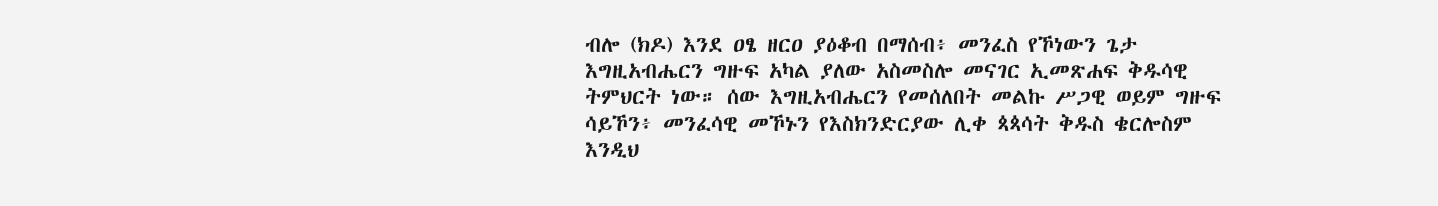ብሎ (ክዶ) እንደ ዐፄ ዘርዐ ያዕቆብ በማሰብ፥ መንፈስ የኾነውን ጌታ እግዚአብሔርን ግዙፍ አካል ያለው አስመስሎ መናገር ኢመጽሐፍ ቅዱሳዊ ትምህርት ነው። ሰው እግዚአብሔርን የመሰለበት መልኩ ሥጋዊ ወይም ግዙፍ ሳይኾን፥ መንፈሳዊ መኾኑን የእስክንድርያው ሊቀ ጳጳሳት ቅዱስ ቄርሎስም እንዲህ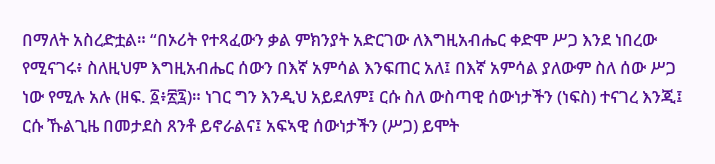በማለት አስረድቷል። “በኦሪት የተጻፈውን ቃል ምክንያት አድርገው ለእግዚአብሔር ቀድሞ ሥጋ እንደ ነበረው የሚናገሩ፥ ስለዚህም እግዚአብሔር ሰውን በእኛ አምሳል እንፍጠር አለ፤ በእኛ አምሳል ያለውም ስለ ሰው ሥጋ ነው የሚሉ አሉ (ዘፍ. ፩፥፳፯)። ነገር ግን እንዲህ አይደለም፤ ርሱ ስለ ውስጣዊ ሰውነታችን (ነፍስ) ተናገረ እንጂ፤ ርሱ ኹልጊዜ በመታደስ ጸንቶ ይኖራልና፤ አፍኣዊ ሰውነታችን (ሥጋ) ይሞት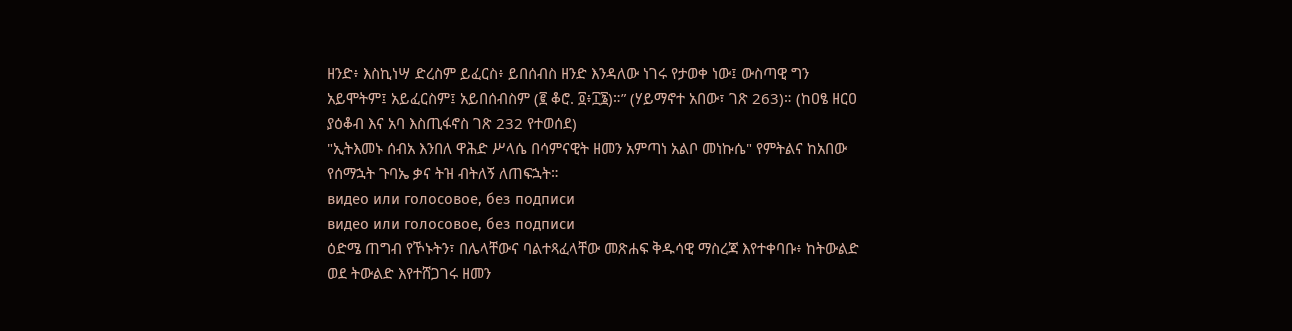ዘንድ፥ እስኪነሣ ድረስም ይፈርስ፥ ይበሰብስ ዘንድ እንዳለው ነገሩ የታወቀ ነው፤ ውስጣዊ ግን አይሞትም፤ አይፈርስም፤ አይበሰብስም (፪ ቆሮ. ፬፥፲፮)።” (ሃይማኖተ አበው፣ ገጽ 263)። (ከዐፄ ዘርዐ ያዕቆብ እና አባ እስጢፋኖስ ገጽ 232 የተወሰደ)
"ኢትእመኑ ሰብአ እንበለ ዋሕድ ሥላሴ በሳምናዊት ዘመን አምጣነ አልቦ መነኩሴ" የምትልና ከአበው የሰማኋት ጉባኤ ቃና ትዝ ብትለኝ ለጠፍኋት።
видео или голосовое, без подписи
видео или голосовое, без подписи
ዕድሜ ጠግብ የኾኑትን፣ በሌላቸውና ባልተጻፈላቸው መጽሐፍ ቅዱሳዊ ማስረጃ እየተቀባቡ፥ ከትውልድ ወደ ትውልድ እየተሸጋገሩ ዘመን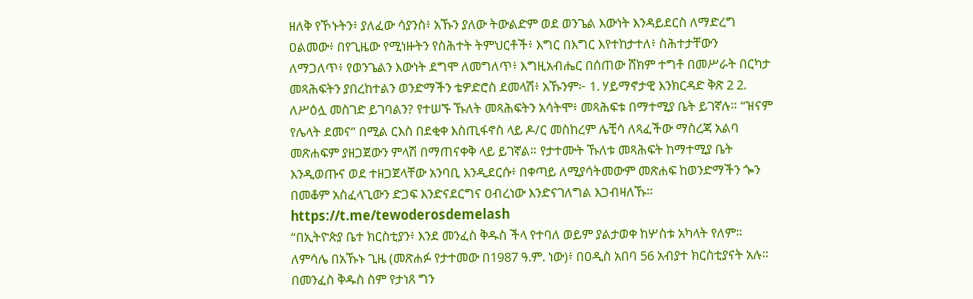ዘለቅ የኾኑትን፥ ያለፈው ሳያንስ፥ አኹን ያለው ትውልድም ወደ ወንጌል እውነት እንዳይደርስ ለማድረግ ዐልመው፥ በየጊዜው የሚነዙትን የስሕተት ትምህርቶች፥ እግር በእግር እየተከታተለ፥ ስሕተታቸውን ለማጋለጥ፥ የወንጌልን እውነት ደግሞ ለመግለጥ፥ እግዚአብሔር በሰጠው ሸክም ተግቶ በመሥራት በርካታ መጻሕፍትን ያበረከተልን ወንድማችን ቴዎድሮስ ደመላሽ፥ አኹንም፦ 1. ሃይማኖታዊ እንክርዳድ ቅጽ 2 2. ለሥዕሏ መስገድ ይገባልን? የተሠኙ ኹለት መጻሕፍትን አሳትሞ፥ መጻሕፍቱ በማተሚያ ቤት ይገኛሉ። “ዝናም የሌላት ደመና” በሚል ርእስ በደቂቀ እስጢፋኖስ ላይ ዶ/ር መስከረም ሌቺሳ ለጻፈችው ማስረጃ አልባ መጽሐፍም ያዘጋጀውን ምላሽ በማጠናቀቅ ላይ ይገኛል። የታተሙት ኹለቱ መጻሕፍት ከማተሚያ ቤት እንዲወጡና ወደ ተዘጋጀላቸው አንባቢ እንዲደርሱ፥ በቀጣይ ለሚያሳትመውም መጽሐፍ ከወንድማችን ጐን በመቆም አስፈላጊውን ድጋፍ እንድናደርግና ዐብረነው እንድናገለግል እጋብዛለኹ። https://t.me/tewoderosdemelash
“በኢትዮጵያ ቤተ ክርስቲያን፥ እንደ መንፈስ ቅዱስ ችላ የተባለ ወይም ያልታወቀ ከሦስቱ አካላት የለም። ለምሳሌ በአኹኑ ጊዜ (መጽሐፉ የታተመው በ1987 ዓ.ም. ነው)፥ በዐዲስ አበባ 56 አብያተ ክርስቲያናት አሉ። በመንፈስ ቅዱስ ስም የታነጸ ግን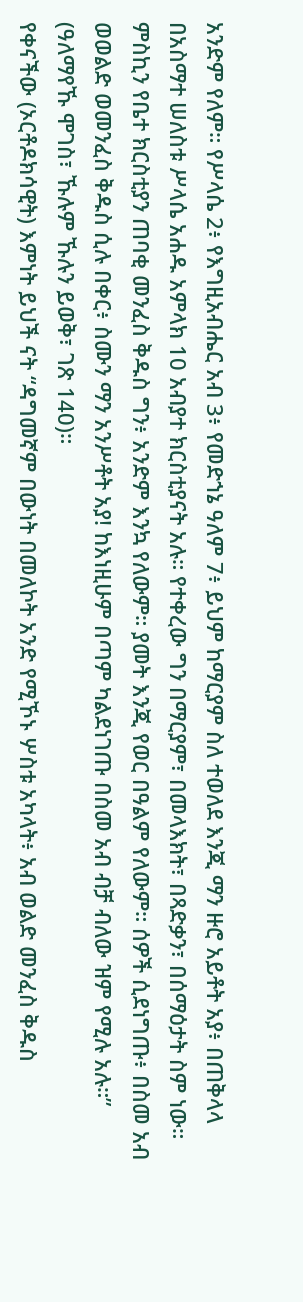አንድም የለም። የሥላሴ 2፥ የእግዚአብሔር አብ 3፥ የመድኀኔ ዓለም 7፥ ይህም ከማርያም ስለ ተወለደ እንጂ ማን ዙሮ አይቶት አያ፥ በጠቅላላ በአስማተ ሠለስቱ ሥላሴ አሐዱ አምላክ 10 አብያተ ክርስቲያናት አሉ። የተቀረው ግን በማርያም፣ በመላእክት፣ በጻድቃን፣ በሰማዕታት ስም ነው። ምስኪን የቤተ ክርስቲያን ጠባቂ መንፈስ ቅዱስ ግን፥ አንድም እንኳ የለውም። ያመት እንጂ የወር በዓልም የለውም። ሰዎች ሲደነግጡ፥ በስመ አብ ወወልድ ወመንፈስ ቅዱስ ሲሉ በቀር፥ ስሙን ማን አንሥቶት አያ! ከእነዚሁም በጣም ካልደነገጡ በስመ አብ ብቻ ብለው ዝም የሚሉ አሉ።” (ዓለማየኹ ሞገስ፣ ኹሉም ኹሉን ይወቅ፣ ገጽ 140)።
የቀናችው (ኦርቶዶክሳዊት) እምነት ይህች ናት “ዳግመኛም በውነት በመለኮት አንድ የሚኾኑ ሦስቱ አካላት፥ አብ ወልድ መንፈስ ቅዱስ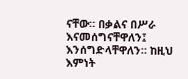ናቸው። በቃልና በሥራ እናመሰግናቸዋለን፤ እንሰግድላቸዋለን። ከዚህ እምነት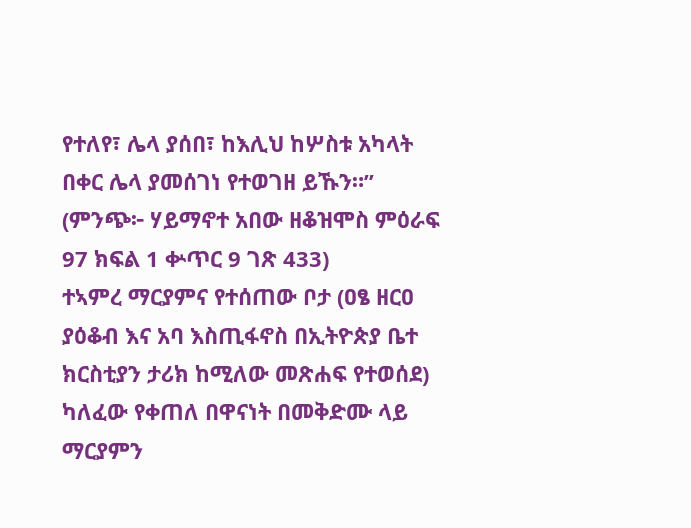የተለየ፣ ሌላ ያሰበ፣ ከእሊህ ከሦስቱ አካላት በቀር ሌላ ያመሰገነ የተወገዘ ይኹን።” (ምንጭ፦ ሃይማኖተ አበው ዘቆዝሞስ ምዕራፍ 97 ክፍል 1 ቍጥር 9 ገጽ 433)
ተኣምረ ማርያምና የተሰጠው ቦታ (ዐፄ ዘርዐ ያዕቆብ እና አባ እስጢፋኖስ በኢትዮጵያ ቤተ ክርስቲያን ታሪክ ከሚለው መጽሐፍ የተወሰደ) ካለፈው የቀጠለ በዋናነት በመቅድሙ ላይ ማርያምን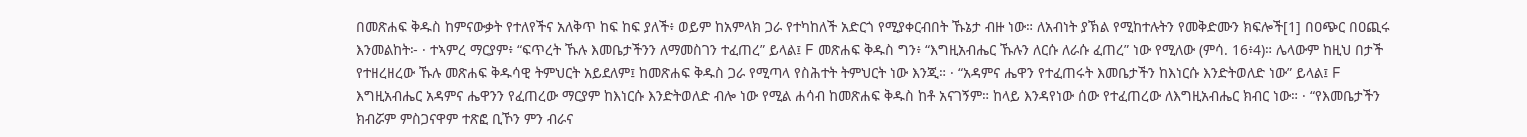በመጽሐፍ ቅዱስ ከምናውቃት የተለየችና አለቅጥ ከፍ ከፍ ያለች፥ ወይም ከአምላክ ጋራ የተካከለች አድርጎ የሚያቀርብበት ኹኔታ ብዙ ነው። ለአብነት ያኽል የሚከተሉትን የመቅድሙን ክፍሎች[1] በዐጭር በዐጪሩ እንመልከት፦ · ተኣምረ ማርያም፥ “ፍጥረት ኹሉ እመቤታችንን ለማመስገን ተፈጠረ” ይላል፤ F መጽሐፍ ቅዱስ ግን፥ “እግዚአብሔር ኹሉን ለርሱ ለራሱ ፈጠረ” ነው የሚለው (ምሳ. 16፥4)። ሌላውም ከዚህ በታች የተዘረዘረው ኹሉ መጽሐፍ ቅዱሳዊ ትምህርት አይደለም፤ ከመጽሐፍ ቅዱስ ጋራ የሚጣላ የስሕተት ትምህርት ነው እንጂ። · “አዳምና ሔዋን የተፈጠሩት እመቤታችን ከእነርሱ እንድትወለድ ነው” ይላል፤ F እግዚአብሔር አዳምና ሔዋንን የፈጠረው ማርያም ከእነርሱ እንድትወለድ ብሎ ነው የሚል ሐሳብ ከመጽሐፍ ቅዱስ ከቶ አናገኝም። ከላይ እንዳየነው ሰው የተፈጠረው ለእግዚአብሔር ክብር ነው። · “የእመቤታችን ክብሯም ምስጋናዋም ተጽፎ ቢኾን ምን ብራና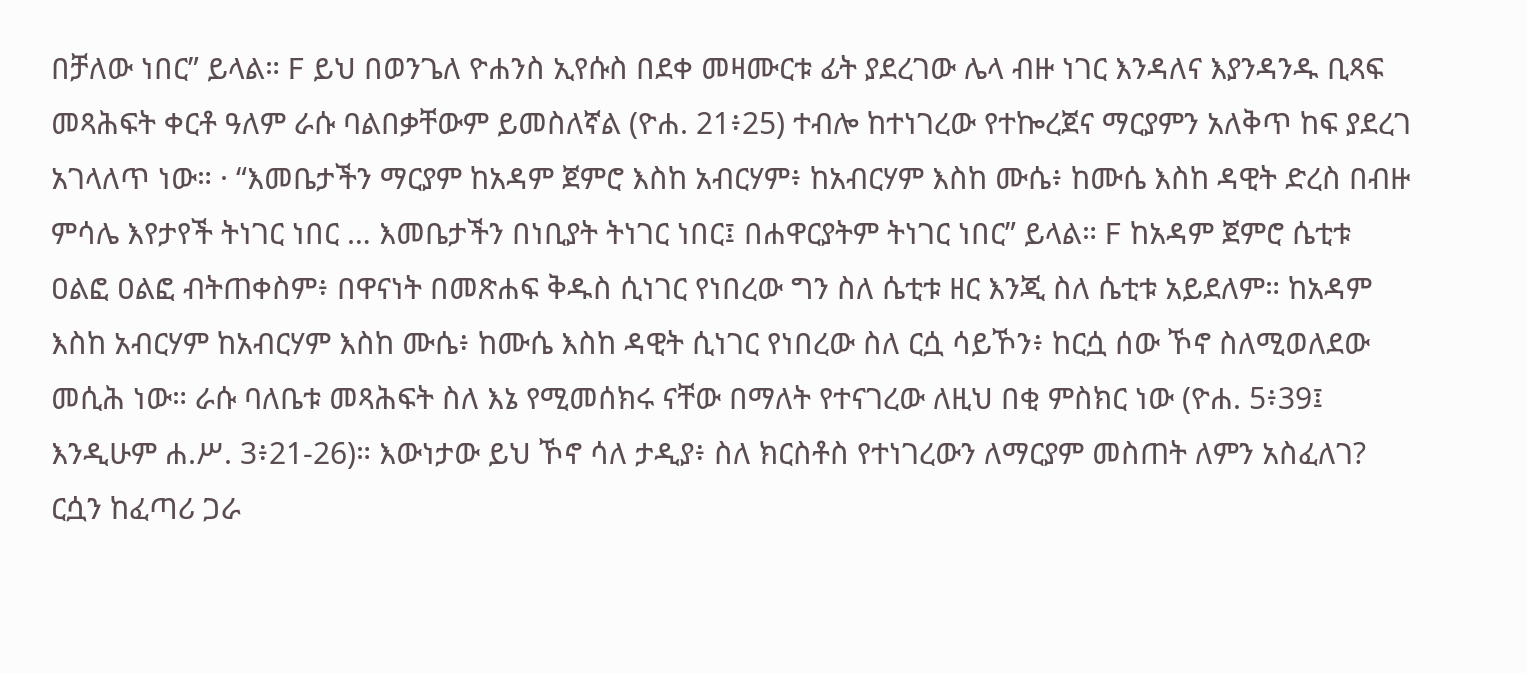በቻለው ነበር” ይላል። F ይህ በወንጌለ ዮሐንስ ኢየሱስ በደቀ መዛሙርቱ ፊት ያደረገው ሌላ ብዙ ነገር እንዳለና እያንዳንዱ ቢጻፍ መጻሕፍት ቀርቶ ዓለም ራሱ ባልበቃቸውም ይመስለኛል (ዮሐ. 21፥25) ተብሎ ከተነገረው የተኰረጀና ማርያምን አለቅጥ ከፍ ያደረገ አገላለጥ ነው። · “እመቤታችን ማርያም ከአዳም ጀምሮ እስከ አብርሃም፥ ከአብርሃም እስከ ሙሴ፥ ከሙሴ እስከ ዳዊት ድረስ በብዙ ምሳሌ እየታየች ትነገር ነበር … እመቤታችን በነቢያት ትነገር ነበር፤ በሐዋርያትም ትነገር ነበር” ይላል። F ከአዳም ጀምሮ ሴቲቱ ዐልፎ ዐልፎ ብትጠቀስም፥ በዋናነት በመጽሐፍ ቅዱስ ሲነገር የነበረው ግን ስለ ሴቲቱ ዘር እንጂ ስለ ሴቲቱ አይደለም። ከአዳም እስከ አብርሃም ከአብርሃም እስከ ሙሴ፥ ከሙሴ እስከ ዳዊት ሲነገር የነበረው ስለ ርሷ ሳይኾን፥ ከርሷ ሰው ኾኖ ስለሚወለደው መሲሕ ነው። ራሱ ባለቤቱ መጻሕፍት ስለ እኔ የሚመሰክሩ ናቸው በማለት የተናገረው ለዚህ በቂ ምስክር ነው (ዮሐ. 5፥39፤ እንዲሁም ሐ.ሥ. 3፥21-26)። እውነታው ይህ ኾኖ ሳለ ታዲያ፥ ስለ ክርስቶስ የተነገረውን ለማርያም መስጠት ለምን አስፈለገ? ርሷን ከፈጣሪ ጋራ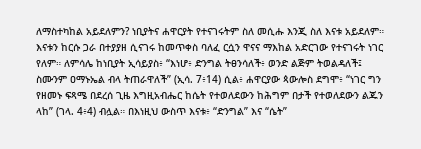ለማስተካከል አይደለምን? ነቢያትና ሐዋርያት የተናገሩትም ስለ መሲሑ እንጂ ስለ እናቱ አይደለም። እናቱን ከርሱ ጋራ በተያያዘ ሲናገሩ ከመጥቀስ ባለፈ ርሷን ዋናና ማእከል አድርገው የተናገሩት ነገር የለም። ለምሳሌ ከነቢያት ኢሳይያስ፥ “እነሆ፥ ድንግል ትፀንሳለች፥ ወንድ ልጅም ትወልዳለች፤ ስሙንም ዐማኑኤል ብላ ትጠራዋለች” (ኢሳ. 7፥14) ሲል፥ ሐዋርያው ጳውሎስ ደግሞ፥ “ነገር ግን የዘመኑ ፍጻሜ በደረሰ ጊዜ እግዚአብሔር ከሴት የተወለደውን ከሕግም በታች የተወለደውን ልጁን ላከ” (ገላ. 4፥4) ብሏል። በእነዚህ ውስጥ እናቱ፥ “ድንግል” እና “ሴት”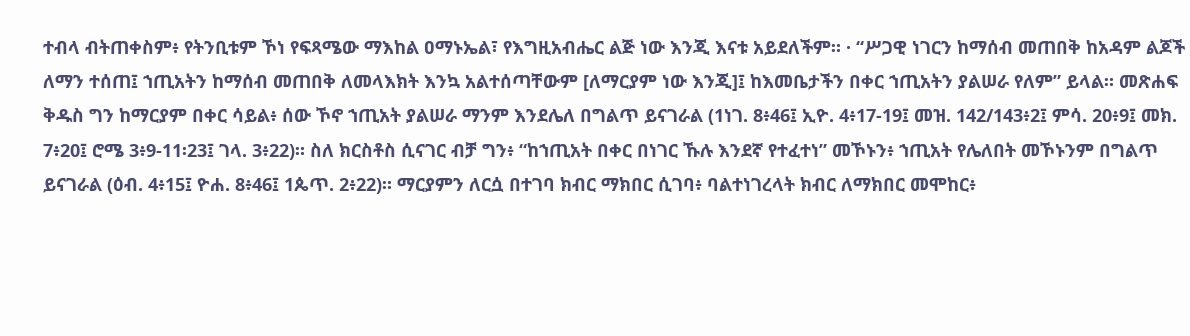ተብላ ብትጠቀስም፥ የትንቢቱም ኾነ የፍጻሜው ማእከል ዐማኑኤል፣ የእግዚአብሔር ልጅ ነው እንጂ እናቱ አይደለችም። · “ሥጋዊ ነገርን ከማሰብ መጠበቅ ከአዳም ልጆች ለማን ተሰጠ፤ ኀጢአትን ከማሰብ መጠበቅ ለመላእክት እንኳ አልተሰጣቸውም [ለማርያም ነው እንጂ]፤ ከእመቤታችን በቀር ኀጢአትን ያልሠራ የለም” ይላል። መጽሐፍ ቅዱስ ግን ከማርያም በቀር ሳይል፥ ሰው ኾኖ ኀጢአት ያልሠራ ማንም እንደሌለ በግልጥ ይናገራል (1ነገ. 8፥46፤ ኢዮ. 4፥17-19፤ መዝ. 142/143፥2፤ ምሳ. 20፥9፤ መክ. 7፥20፤ ሮሜ 3፥9-11፡23፤ ገላ. 3፥22)። ስለ ክርስቶስ ሲናገር ብቻ ግን፥ “ከኀጢአት በቀር በነገር ኹሉ እንደኛ የተፈተነ” መኾኑን፥ ኀጢአት የሌለበት መኾኑንም በግልጥ ይናገራል (ዕብ. 4፥15፤ ዮሐ. 8፥46፤ 1ጴጥ. 2፥22)። ማርያምን ለርሷ በተገባ ክብር ማክበር ሲገባ፥ ባልተነገረላት ክብር ለማክበር መሞከር፥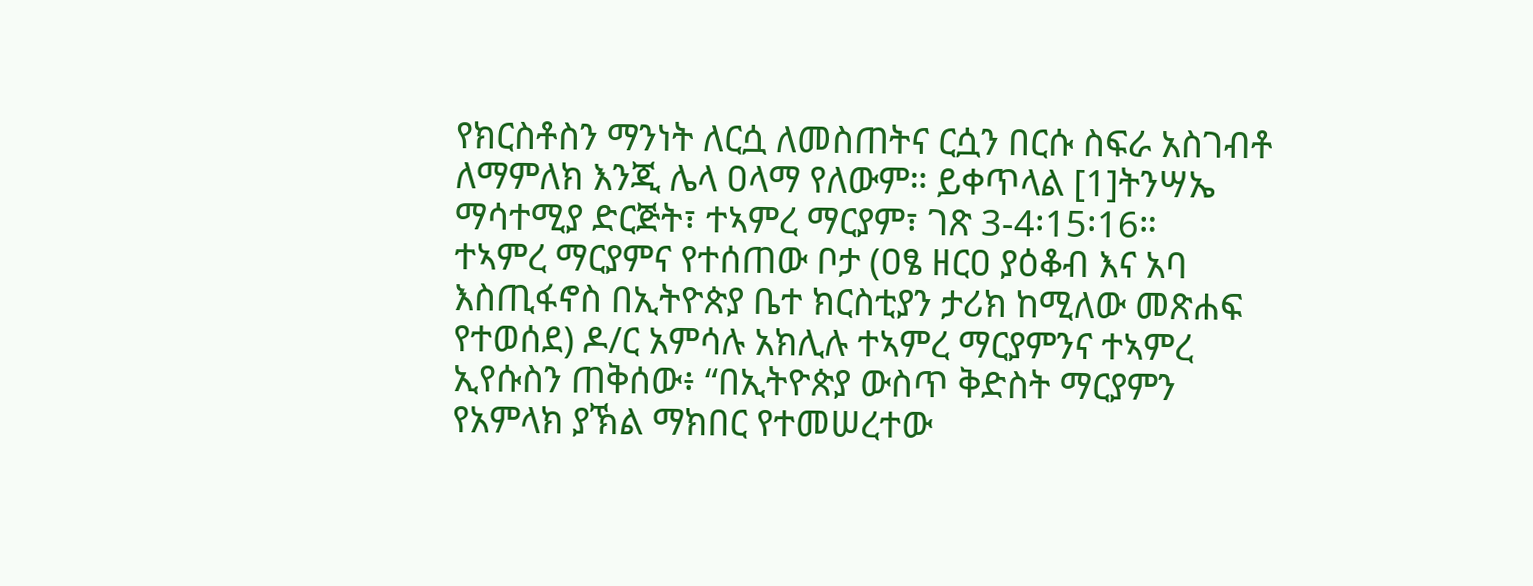የክርስቶስን ማንነት ለርሷ ለመስጠትና ርሷን በርሱ ስፍራ አስገብቶ ለማምለክ እንጂ ሌላ ዐላማ የለውም። ይቀጥላል [1]ትንሣኤ ማሳተሚያ ድርጅት፣ ተኣምረ ማርያም፣ ገጽ 3-4፡15፡16።
ተኣምረ ማርያምና የተሰጠው ቦታ (ዐፄ ዘርዐ ያዕቆብ እና አባ እስጢፋኖስ በኢትዮጵያ ቤተ ክርስቲያን ታሪክ ከሚለው መጽሐፍ የተወሰደ) ዶ/ር አምሳሉ አክሊሉ ተኣምረ ማርያምንና ተኣምረ ኢየሱስን ጠቅሰው፥ “በኢትዮጵያ ውስጥ ቅድስት ማርያምን የአምላክ ያኽል ማክበር የተመሠረተው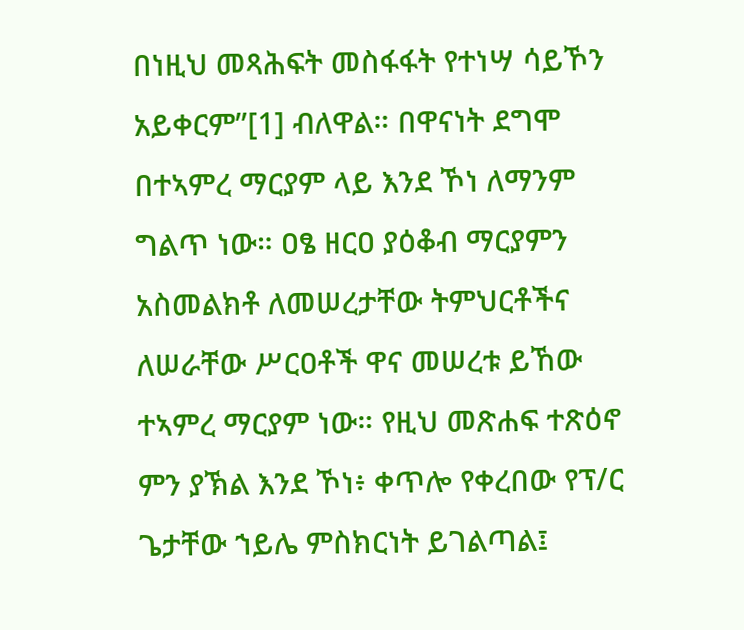በነዚህ መጻሕፍት መስፋፋት የተነሣ ሳይኾን አይቀርም”[1] ብለዋል። በዋናነት ደግሞ በተኣምረ ማርያም ላይ እንደ ኾነ ለማንም ግልጥ ነው። ዐፄ ዘርዐ ያዕቆብ ማርያምን አስመልክቶ ለመሠረታቸው ትምህርቶችና ለሠራቸው ሥርዐቶች ዋና መሠረቱ ይኸው ተኣምረ ማርያም ነው። የዚህ መጽሐፍ ተጽዕኖ ምን ያኽል እንደ ኾነ፥ ቀጥሎ የቀረበው የፕ/ር ጌታቸው ኀይሌ ምስክርነት ይገልጣል፤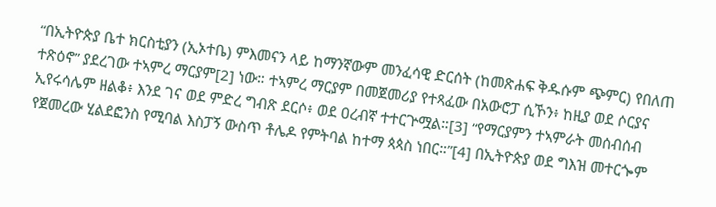“በኢትዮጵያ ቤተ ክርስቲያን (ኢኦተቤ) ምእመናን ላይ ከማንኛውም መንፈሳዊ ድርሰት (ከመጽሐፍ ቅዱሱም ጭምር) የበለጠ ተጽዕኖ” ያደረገው ተኣምረ ማርያም[2] ነው። ተኣምረ ማርያም በመጀመሪያ የተጻፈው በአውሮፓ ሲኾን፥ ከዚያ ወደ ሶርያና ኢየሩሳሌም ዘልቆ፥ እንደ ገና ወደ ምድረ ግብጽ ደርሶ፥ ወደ ዐረብኛ ተተርጕሟል።[3] “የማርያምን ተኣምራት መሰብሰብ የጀመረው ሂልደፎንስ የሚባል እስፓኝ ውስጥ ቶሌዶ የምትባል ከተማ ጳጳስ ነበር።”[4] በኢትዮጵያ ወደ ግእዝ መተርጐም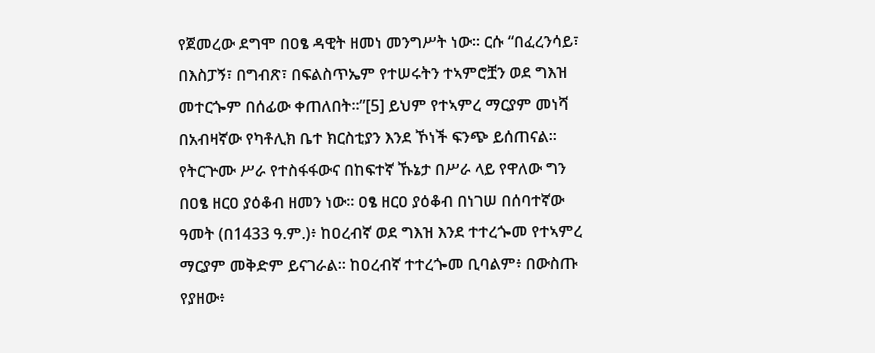የጀመረው ደግሞ በዐፄ ዳዊት ዘመነ መንግሥት ነው። ርሱ “በፈረንሳይ፣ በእስፓኝ፣ በግብጽ፣ በፍልስጥኤም የተሠሩትን ተኣምሮቿን ወደ ግእዝ መተርጐም በሰፊው ቀጠለበት።”[5] ይህም የተኣምረ ማርያም መነሻ በአብዛኛው የካቶሊክ ቤተ ክርስቲያን እንደ ኾነች ፍንጭ ይሰጠናል። የትርጕሙ ሥራ የተስፋፋውና በከፍተኛ ኹኔታ በሥራ ላይ የዋለው ግን በዐፄ ዘርዐ ያዕቆብ ዘመን ነው። ዐፄ ዘርዐ ያዕቆብ በነገሠ በሰባተኛው ዓመት (በ1433 ዓ.ም.)፥ ከዐረብኛ ወደ ግእዝ እንደ ተተረጐመ የተኣምረ ማርያም መቅድም ይናገራል። ከዐረብኛ ተተረጐመ ቢባልም፥ በውስጡ የያዘው፥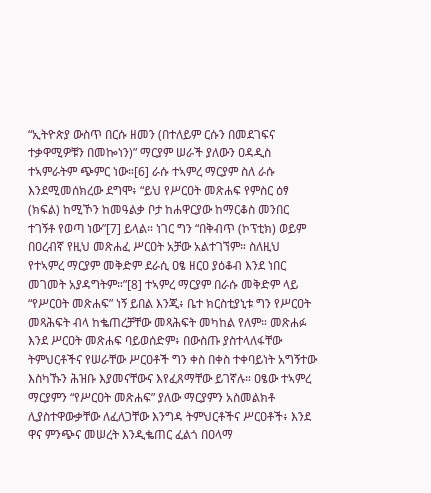“ኢትዮጵያ ውስጥ በርሱ ዘመን (በተለይም ርሱን በመደገፍና ተቃዋሚዎቹን በመኰነን)” ማርያም ሠራች ያለውን ዐዳዲስ ተኣምራትም ጭምር ነው።[6] ራሱ ተኣምረ ማርያም ስለ ራሱ እንደሚመሰክረው ደግሞ፥ “ይህ የሥርዐት መጽሐፍ የምስር ዕፃ (ክፍል) ከሚኾን ከመዓልቃ ቦታ ከሐዋርያው ከማርቆስ መንበር ተገኝቶ የወጣ ነው”[7] ይላል። ነገር ግን “በቅብጥ (ኮፕቲክ) ወይም በዐረብኛ የዚህ መጽሐፈ ሥርዐት አቻው አልተገኘም። ስለዚህ የተኣምረ ማርያም መቅድም ደራሲ ዐፄ ዘርዐ ያዕቆብ እንደ ነበር መገመት አያዳግትም።”[8] ተኣምረ ማርያም በራሱ መቅድም ላይ “የሥርዐት መጽሐፍ” ነኝ ይበል እንጂ፥ ቤተ ክርስቲያኒቱ ግን የሥርዐት መጻሕፍት ብላ ከቈጠረቻቸው መጻሕፍት መካከል የለም። መጽሐፉ እንደ ሥርዐት መጽሐፍ ባይወሰድም፥ በውስጡ ያስተላለፋቸው ትምህርቶችና የሠራቸው ሥርዐቶች ግን ቀስ በቀስ ተቀባይነት አግኝተው እስካኹን ሕዝቡ እያመናቸውና እየፈጸማቸው ይገኛሉ። ዐፄው ተኣምረ ማርያምን “የሥርዐት መጽሐፍ” ያለው ማርያምን አስመልክቶ ሊያስተዋውቃቸው ለፈለጋቸው እንግዳ ትምህርቶችና ሥርዐቶች፥ እንደ ዋና ምንጭና መሠረት እንዲቈጠር ፈልጎ በዐላማ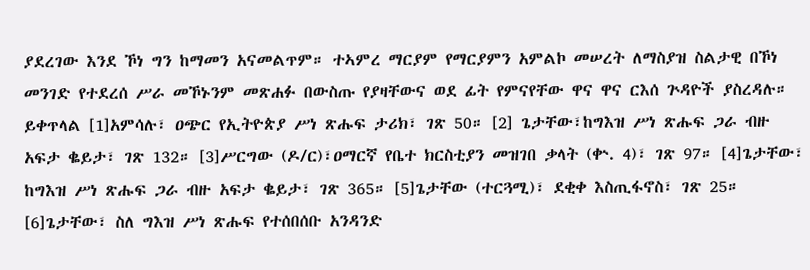ያደረገው እንደ ኾነ ግን ከማመን አናመልጥም። ተኣምረ ማርያም የማርያምን አምልኮ መሠረት ለማስያዝ ስልታዊ በኾነ መንገድ የተደረሰ ሥራ መኾኑንም መጽሐፉ በውስጡ የያዛቸውና ወደ ፊት የምናየቸው ዋና ዋና ርእሰ ጕዳዮች ያስረዳሉ። ይቀጥላል [1]አምሳሉ፣ ዐጭር የኢትዮጵያ ሥነ ጽሑፍ ታሪክ፣ ገጽ 50። [2] ጌታቸው፣ከግእዝ ሥነ ጽሑፍ ጋራ ብዙ አፍታ ቈይታ፣ ገጽ 132። [3]ሥርግው (ዶ/ር)፣ዐማርኛ የቤተ ክርስቲያን መዝገበ ቃላት (ቍ. 4)፣ ገጽ 97። [4]ጌታቸው፣ ከግእዝ ሥነ ጽሑፍ ጋራ ብዙ አፍታ ቈይታ፣ ገጽ 365። [5]ጌታቸው (ተርጓሚ)፣ ደቂቀ እስጢፋኖስ፣ ገጽ 25። [6]ጌታቸው፣ ስለ ግእዝ ሥነ ጽሑፍ የተሰበሰቡ አንዳንድ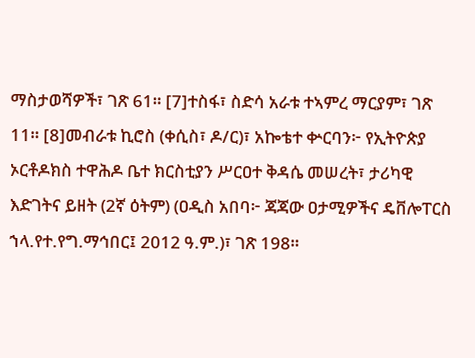ማስታወሻዎች፣ ገጽ 61። [7]ተስፋ፣ ስድሳ አራቱ ተኣምረ ማርያም፣ ገጽ 11። [8]መብራቱ ኪሮስ (ቀሲስ፣ ዶ/ር)፣ አኰቴተ ቍርባን፦ የኢትዮጵያ ኦርቶዶክስ ተዋሕዶ ቤተ ክርስቲያን ሥርዐተ ቅዳሴ መሠረት፣ ታሪካዊ እድገትና ይዘት (2ኛ ዕትም) (ዐዲስ አበባ፦ ጃጃው ዐታሚዎችና ዴቨሎፐርስ ኀላ.የተ.የግ.ማኅበር፤ 2012 ዓ.ም.)፣ ገጽ 198።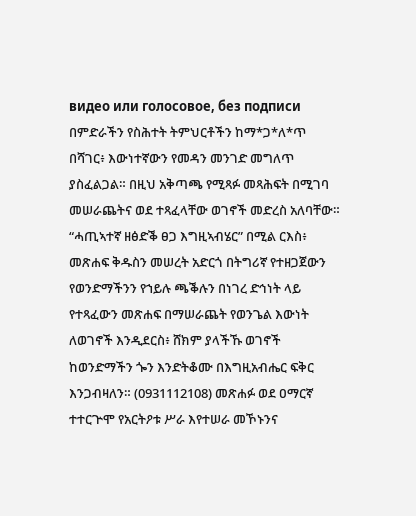видео или голосовое, без подписи
በምድራችን የስሕተት ትምህርቶችን ከማ*ጋ*ለ*ጥ በሻገር፥ እውነተኛውን የመዳን መንገድ መግለጥ ያስፈልጋል። በዚህ አቅጣጫ የሚጻፉ መጻሕፍት በሚገባ መሠራጨትና ወደ ተጻፈላቸው ወገኖች መድረስ አለባቸው። “ሓጢኣተኛ ዘፅድቕ ፀጋ እግዚኣብሄር” በሚል ርእስ፥ መጽሐፍ ቅዱስን መሠረት አድርጎ በትግሪኛ የተዘጋጀውን የወንድማችንን የኀይሉ ጫቕሉን በነገረ ድኅነት ላይ የተጻፈውን መጽሐፍ በማሠራጨት የወንጌል እውነት ለወገኖች እንዲደርስ፥ ሸክም ያላችኹ ወገኖች ከወንድማችን ጐን እንድትቆሙ በእግዚአብሔር ፍቅር እንጋብዛለን። (0931112108) መጽሐፉ ወደ ዐማርኛ ተተርጕሞ የአርትዖቱ ሥራ እየተሠራ መኾኑንና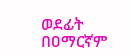ወደፊት በዐማርኛም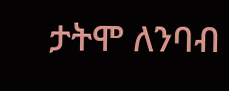ታትሞ ለንባብ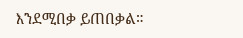እንደሚበቃ ይጠበቃል።